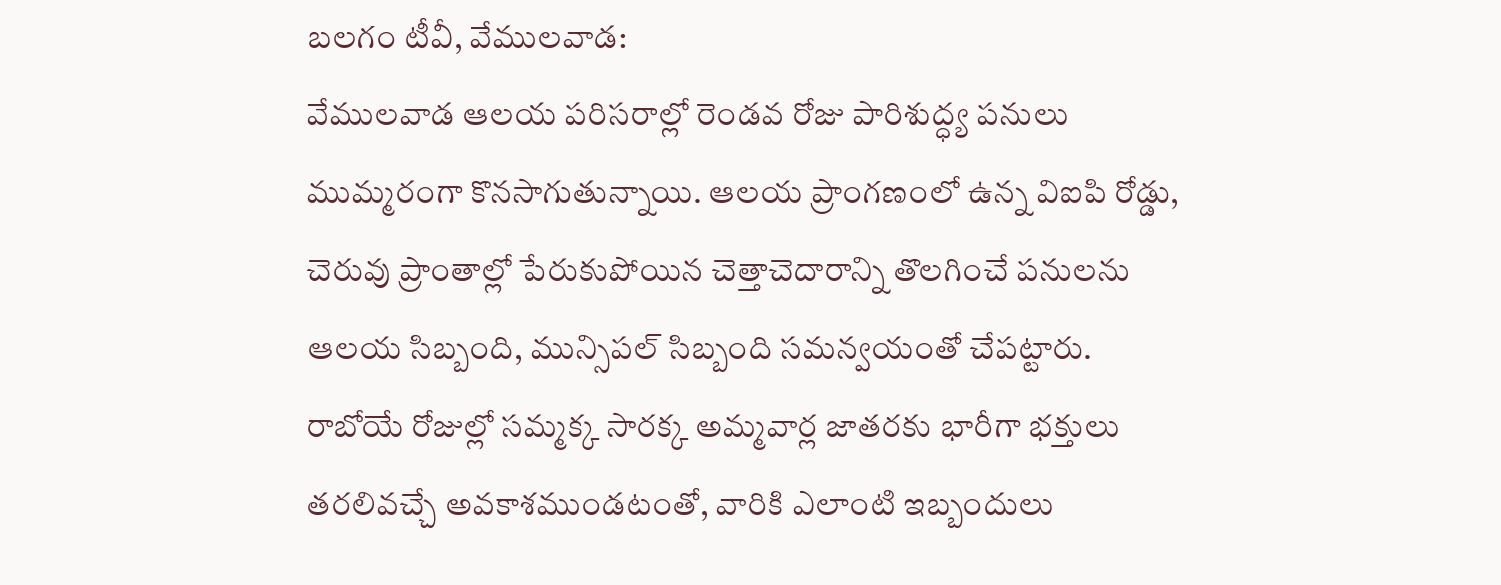బలగం టీవీ, వేములవాడ:
వేములవాడ ఆలయ పరిసరాల్లో రెండవ రోజు పారిశుద్ధ్య పనులు ముమ్మరంగా కొనసాగుతున్నాయి. ఆలయ ప్రాంగణంలో ఉన్న విఐపి రోడ్డు, చెరువు ప్రాంతాల్లో పేరుకుపోయిన చెత్తాచెదారాన్ని తొలగించే పనులను ఆలయ సిబ్బంది, మున్సిపల్ సిబ్బంది సమన్వయంతో చేపట్టారు.
రాబోయే రోజుల్లో సమ్మక్క సారక్క అమ్మవార్ల జాతరకు భారీగా భక్తులు తరలివచ్చే అవకాశముండటంతో, వారికి ఎలాంటి ఇబ్బందులు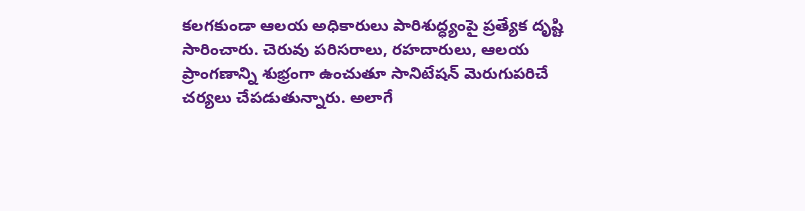కలగకుండా ఆలయ అధికారులు పారిశుద్ధ్యంపై ప్రత్యేక దృష్టి సారించారు. చెరువు పరిసరాలు, రహదారులు, ఆలయ ప్రాంగణాన్ని శుభ్రంగా ఉంచుతూ సానిటేషన్ మెరుగుపరిచే చర్యలు చేపడుతున్నారు. అలాగే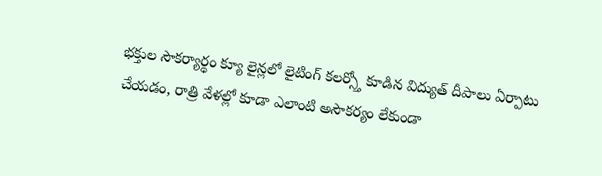భక్తుల సౌకర్యార్థం క్యూ లైన్లలో లైటింగ్ కలర్స్తో కూడిన విద్యుత్ దీపాలు ఏర్పాటు చేయడం, రాత్రి వేళల్లో కూడా ఎలాంటి అసౌకర్యం లేకుండా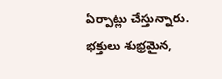ఏర్పాట్లు చేస్తున్నారు.
భక్తులు శుభ్రమైన,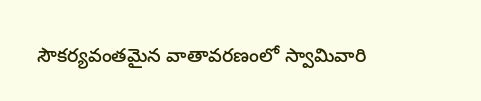సౌకర్యవంతమైన వాతావరణంలో స్వామివారి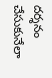దర్శనం చేసుకునేలా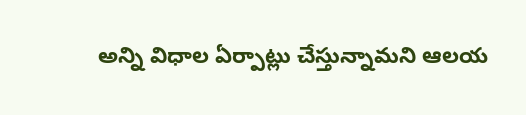అన్ని విధాల ఏర్పాట్లు చేస్తున్నామని ఆలయ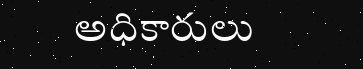అధికారులు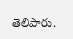తెలిపారు.